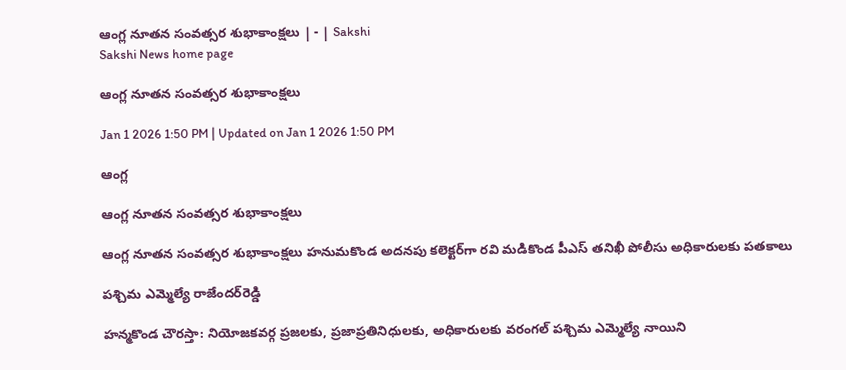ఆంగ్ల నూతన సంవత్సర శుభాకాంక్షలు | - | Sakshi
Sakshi News home page

ఆంగ్ల నూతన సంవత్సర శుభాకాంక్షలు

Jan 1 2026 1:50 PM | Updated on Jan 1 2026 1:50 PM

ఆంగ్ల

ఆంగ్ల నూతన సంవత్సర శుభాకాంక్షలు

ఆంగ్ల నూతన సంవత్సర శుభాకాంక్షలు హనుమకొండ అదనపు కలెక్టర్‌గా రవి మడికొండ పీఎస్‌ తనిఖీ పోలీసు అధికారులకు పతకాలు

పశ్చిమ ఎమ్మెల్యే రాజేందర్‌రెడ్డి

హన్మకొండ చౌరస్తా: నియోజకవర్గ ప్రజలకు, ప్రజాప్రతినిధులకు, అధికారులకు వరంగల్‌ పశ్చిమ ఎమ్మెల్యే నాయిని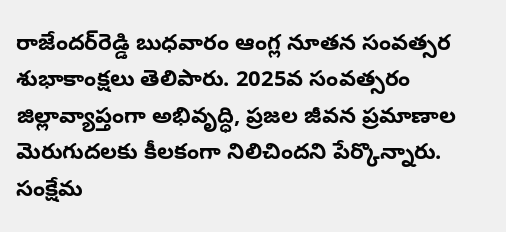రాజేందర్‌రెడ్డి బుధవారం ఆంగ్ల నూతన సంవత్సర శుభాకాంక్షలు తెలిపారు. 2025వ సంవత్సరం జిల్లావ్యాప్తంగా అభివృద్ధి, ప్రజల జీవన ప్రమాణాల మెరుగుదలకు కీలకంగా నిలిచిందని పేర్కొన్నారు. సంక్షేమ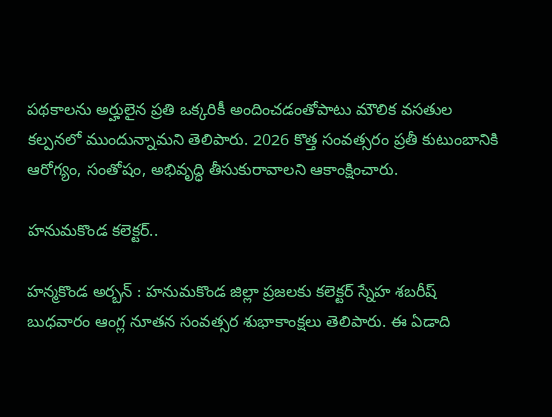పథకాలను అర్హులైన ప్రతి ఒక్కరికీ అందించడంతోపాటు మౌలిక వసతుల కల్పనలో ముందున్నామని తెలిపారు. 2026 కొత్త సంవత్సరం ప్రతీ కుటుంబానికి ఆరోగ్యం, సంతోషం, అభివృద్ధి తీసుకురావాలని ఆకాంక్షించారు.

హనుమకొండ కలెక్టర్‌..

హన్మకొండ అర్బన్‌ : హనుమకొండ జిల్లా ప్రజలకు కలెక్టర్‌ స్నేహ శబరీష్‌ బుధవారం ఆంగ్ల నూతన సంవత్సర శుభాకాంక్షలు తెలిపారు. ఈ ఏడాది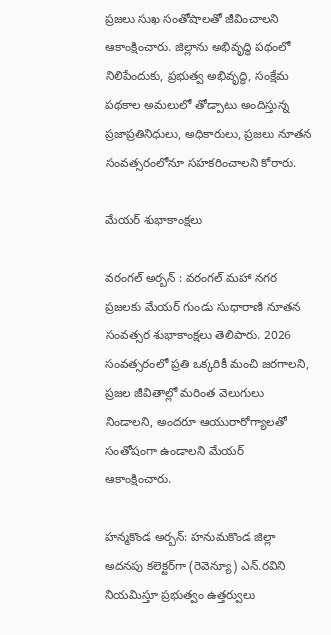ప్రజలు సుఖ సంతోషాలతో జీవించాలని ఆకాంక్షించారు. జిల్లాను అభివృద్ధి పథంలో నిలిపేందుకు, ప్రభుత్వ అభివృద్ధి, సంక్షేమ పథకాల అమలులో తోడ్పాటు అందిస్తున్న ప్రజాప్రతినిధులు, అధికారులు, ప్రజలు నూతన సంవత్సరంలోనూ సహకరించాలని కోరారు.

మేయర్‌ శుభాకాంక్షలు

వరంగల్‌ అర్బన్‌ : వరంగల్‌ మహా నగర ప్రజలకు మేయర్‌ గుండు సుధారాణి నూతన సంవత్సర శుభాకాంక్షలు తెలిపారు. 2026 సంవత్సరంలో ప్రతి ఒక్కరికీ మంచి జరగాలని, ప్రజల జీవితాల్లో మరింత వెలుగులు నిండాలని, అందరూ ఆయురారోగ్యాలతో సంతోషంగా ఉండాలని మేయర్‌ ఆకాంక్షించారు.

హన్మకొండ అర్బన్‌: హనుమకొండ జిల్లా అదనపు కలెక్టర్‌గా (రెవెన్యూ) ఎన్‌.రవిని నియమిస్తూ ప్రభుత్వం ఉత్తర్వులు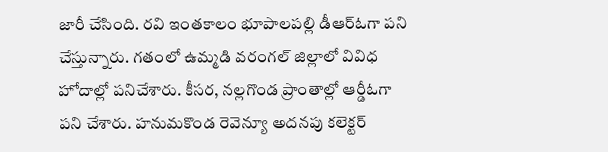జారీ చేసింది. రవి ఇంతకాలం భూపాలపల్లి డీఆర్‌ఓగా పని చేస్తున్నారు. గతంలో ఉమ్మడి వరంగల్‌ జిల్లాలో వివిధ హోదాల్లో పనిచేశారు. కీసర, నల్లగొండ ప్రాంతాల్లో ఆర్డీఓగా పని చేశారు. హనుమకొండ రెవెన్యూ అదనపు కలెక్టర్‌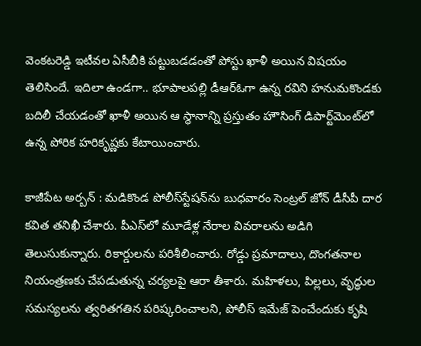వెంకటరెడ్డి ఇటీవల ఏసీబీకి పట్టుబడడంతో పోస్టు ఖాళీ అయిన విషయం తెలిసిందే. ఇదిలా ఉండగా.. భూపాలపల్లి డీఆర్‌ఓగా ఉన్న రవిని హనుమకొండకు బదిలీ చేయడంతో ఖాళీ అయిన ఆ స్థానాన్ని ప్రస్తుతం హౌసింగ్‌ డిపార్ట్‌మెంట్‌లో ఉన్న పోరిక హరికృష్ణకు కేటాయించారు.

కాజీపేట అర్బన్‌ : మడికొండ పోలీస్‌స్టేషన్‌ను బుధవారం సెంట్రల్‌ జోన్‌ డీసీపీ దార కవిత తనిఖీ చేశారు. పీఎస్‌లో మూడేళ్ల నేరాల వివరాలను అడిగి తెలుసుకున్నారు. రికార్డులను పరిశీలించారు. రోడ్డు ప్రమాదాలు, దొంగతనాల నియంత్రణకు చేపడుతున్న చర్యలపై ఆరా తీశారు. మహిళలు, పిల్లలు, వృద్ధుల సమస్యలను త్వరితగతిన పరిష్కరించాలని, పోలీస్‌ ఇమేజ్‌ పెంచేందుకు కృషి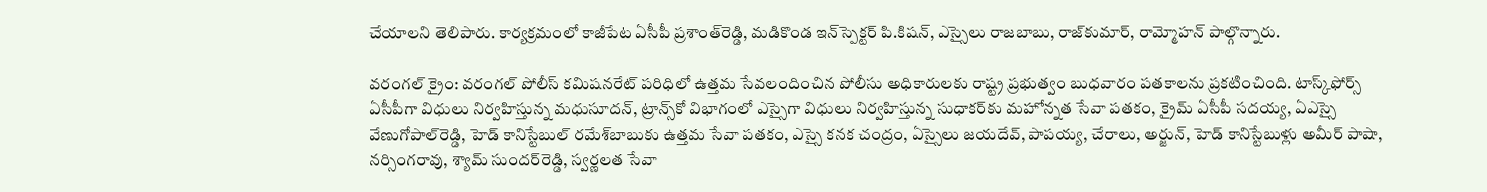చేయాలని తెలిపారు. కార్యక్రమంలో కాజీపేట ఏసీపీ ప్రశాంత్‌రెడ్డి, మడికొండ ఇన్‌స్పెక్టర్‌ పి.కిషన్‌, ఎస్సైలు రాజబాబు, రాజ్‌కుమార్‌, రామ్మోహన్‌ పాల్గొన్నారు.

వరంగల్‌ క్రైం: వరంగల్‌ పోలీస్‌ కమిషనరేట్‌ పరిధిలో ఉత్తమ సేవలందించిన పోలీసు అధికారులకు రాష్ట్ర ప్రభుత్వం బుధవారం పతకాలను ప్రకటించింది. టాస్క్‌ఫోర్స్‌ ఏసీపీగా విధులు నిర్వహిస్తున్న మధుసూదన్‌, ట్రాన్స్‌కో విభాగంలో ఎస్సైగా విధులు నిర్వహిస్తున్న సుధాకర్‌కు మహోన్నత సేవా పతకం, క్రైమ్‌ ఏసీపీ సదయ్య, ఏఎస్సై వేణుగోపాల్‌రెడ్డి, హెడ్‌ కానిస్టేబుల్‌ రమేశ్‌బాబుకు ఉత్తమ సేవా పతకం, ఎస్సై కనక చంద్రం, ఏస్సైలు జయదేవ్‌, పాపయ్య, చేరాలు, అర్జున్‌, హెడ్‌ కానిస్టేబుళ్లు అమీర్‌ పాషా, నర్సింగరావు, శ్యామ్‌ సుందర్‌రెడ్డి, స్వర్ణలత సేవా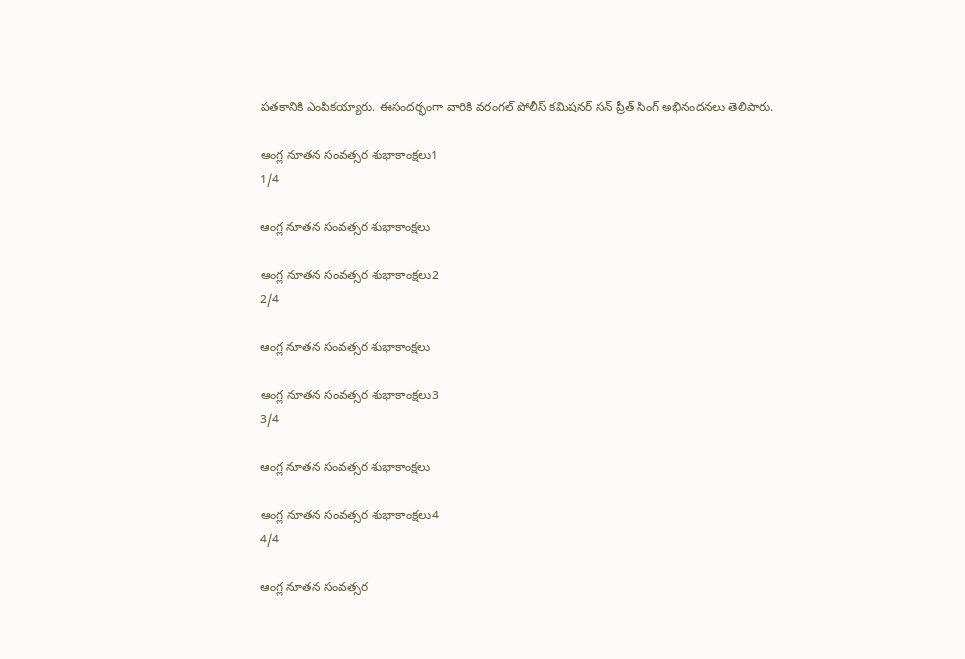పతకానికి ఎంపికయ్యారు. ఈసందర్భంగా వారికి వరంగల్‌ పోలీస్‌ కమిషనర్‌ సన్‌ ప్రీత్‌ సింగ్‌ అభినందనలు తెలిపారు.

ఆంగ్ల నూతన సంవత్సర శుభాకాంక్షలు1
1/4

ఆంగ్ల నూతన సంవత్సర శుభాకాంక్షలు

ఆంగ్ల నూతన సంవత్సర శుభాకాంక్షలు2
2/4

ఆంగ్ల నూతన సంవత్సర శుభాకాంక్షలు

ఆంగ్ల నూతన సంవత్సర శుభాకాంక్షలు3
3/4

ఆంగ్ల నూతన సంవత్సర శుభాకాంక్షలు

ఆంగ్ల నూతన సంవత్సర శుభాకాంక్షలు4
4/4

ఆంగ్ల నూతన సంవత్సర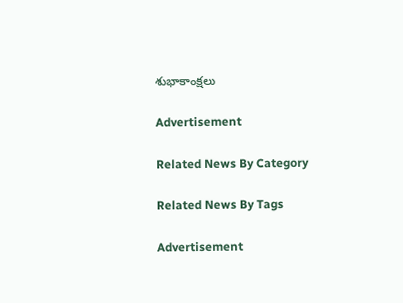శుభాకాంక్షలు

Advertisement

Related News By Category

Related News By Tags

Advertisement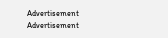Advertisement
Advertisement